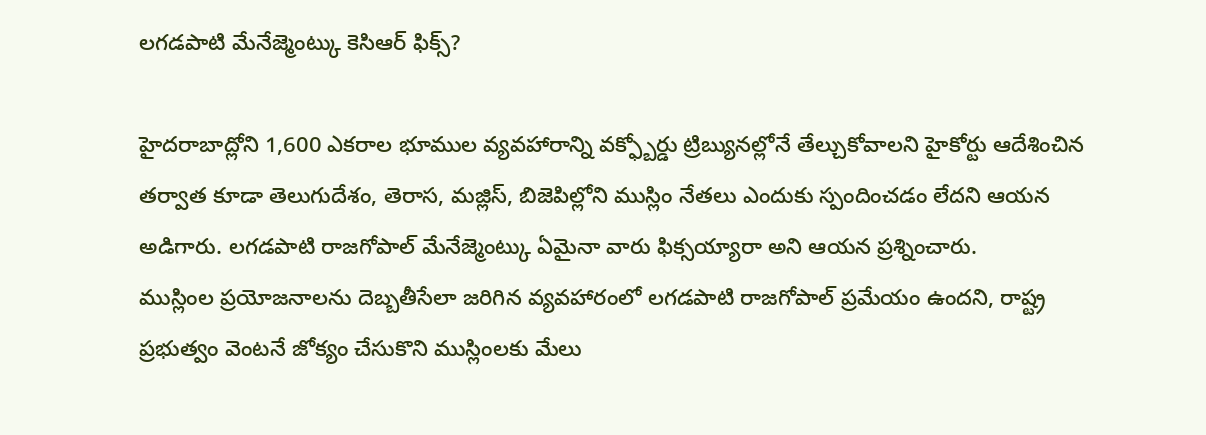లగడపాటి మేనేజ్మెంట్కు కెసిఆర్ ఫిక్స్?

హైదరాబాద్లోని 1,600 ఎకరాల భూముల వ్యవహారాన్ని వక్ఫ్బోర్డు ట్రిబ్యునల్లోనే తేల్చుకోవాలని హైకోర్టు ఆదేశించిన తర్వాత కూడా తెలుగుదేశం, తెరాస, మజ్లిస్, బిజెపిల్లోని ముస్లిం నేతలు ఎందుకు స్పందించడం లేదని ఆయన అడిగారు. లగడపాటి రాజగోపాల్ మేనేజ్మెంట్కు ఏమైనా వారు ఫిక్సయ్యారా అని ఆయన ప్రశ్నించారు.
ముస్లింల ప్రయోజనాలను దెబ్బతీసేలా జరిగిన వ్యవహారంలో లగడపాటి రాజగోపాల్ ప్రమేయం ఉందని, రాష్ట్ర ప్రభుత్వం వెంటనే జోక్యం చేసుకొని ముస్లింలకు మేలు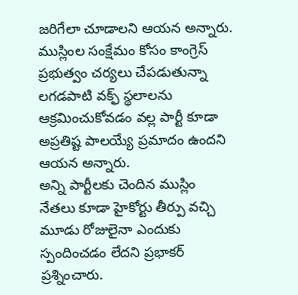జరిగేలా చూడాలని ఆయన అన్నారు. ముస్లింల సంక్షేమం కోసం కాంగ్రెస్ ప్రభుత్వం చర్యలు చేపడుతున్నా లగడపాటి వక్ఫ్ స్థలాలను ఆక్రమించుకోవడం వల్ల పార్టీ కూడా అప్రతిష్ట పాలయ్యే ప్రమాదం ఉందని ఆయన అన్నారు.
అన్ని పార్టీలకు చెందిన ముస్లిం నేతలు కూడా హైకోర్టు తీర్పు వచ్చి మూడు రోజులైనా ఎందుకు స్పందించడం లేదని ప్రభాకర్ ప్రశ్నించారు.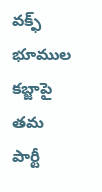వక్ఫ్ భూముల కబ్జాపై తమ పార్టీ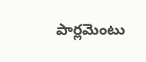పార్లమెంటు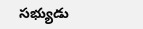సభ్యుడు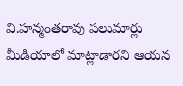వి.హన్మంతరావు పలుమార్లు మీడియాలో మాట్లాడారని ఆయన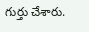గుర్తు చేశారు.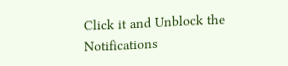Click it and Unblock the Notifications